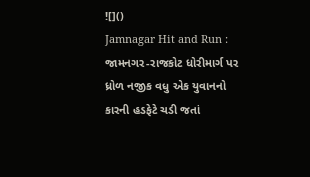![]()
Jamnagar Hit and Run : જામનગર-રાજકોટ ધોરીમાર્ગ પર ધ્રોળ નજીક વધુ એક યુવાનનો કારની હડફેટે ચડી જતાં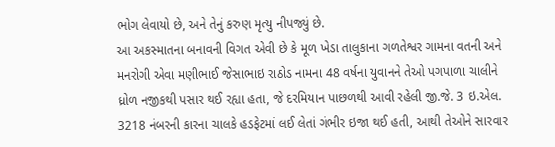ભોગ લેવાયો છે, અને તેનું કરુણ મૃત્યુ નીપજ્યું છે.
આ અકસ્માતના બનાવની વિગત એવી છે કે મૂળ ખેડા તાલુકાના ગળતેશ્વર ગામના વતની અને મનરોગી એવા મણીભાઈ જેસાભાઇ રાઠોડ નામના 48 વર્ષના યુવાનને તેઓ પગપાળા ચાલીને ધ્રોળ નજીકથી પસાર થઈ રહ્યા હતા, જે દરમિયાન પાછળથી આવી રહેલી જી.જે. 3 ઇ.એલ. 3218 નંબરની કારના ચાલકે હડફેટમાં લઈ લેતાં ગંભીર ઇજા થઈ હતી, આથી તેઓને સારવાર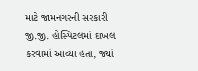માટે જામનગરની સરકારી જી.જી. હોસ્પિટલમાં દાખલ કરવામાં આવ્યા હતા, જ્યાં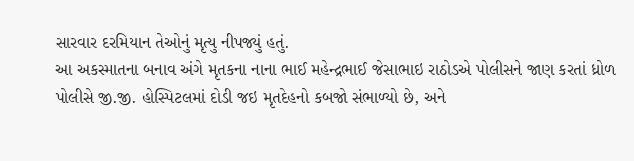સારવાર દરમિયાન તેઓનું મૃત્યુ નીપજ્યું હતું.
આ અકસ્માતના બનાવ અંગે મૃતકના નાના ભાઈ મહેન્દ્રભાઈ જેસાભાઇ રાઠોડએ પોલીસને જાણ કરતાં ધ્રોળ પોલીસે જી.જી. હોસ્પિટલમાં દોડી જઇ મૃતદેહનો કબજો સંભાળ્યો છે, અને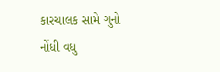કારચાલક સામે ગુનો નોંધી વધુ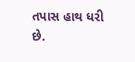તપાસ હાથ ધરી છે.